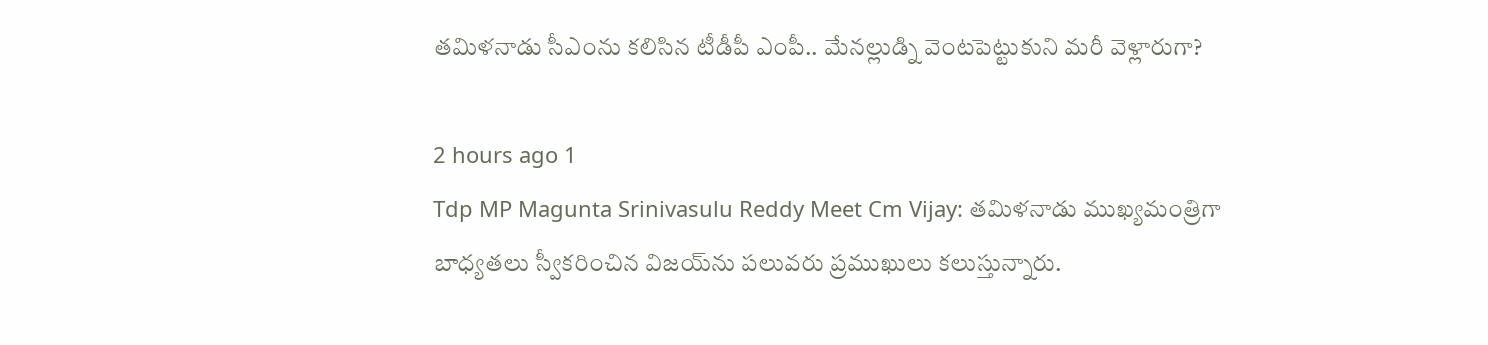తమిళనాడు సీఎంను కలిసిన టీడీపీ ఎంపీ.. మేనల్లుడ్ని వెంటపెట్టుకుని మరీ వెళ్లారుగా?

2 hours ago 1
Tdp MP Magunta Srinivasulu Reddy Meet Cm Vijay: తమిళనాడు ముఖ్యమంత్రిగా బాధ్యతలు స్వీకరించిన విజయ్‌ను పలువరు ప్రముఖులు కలుస్తున్నారు.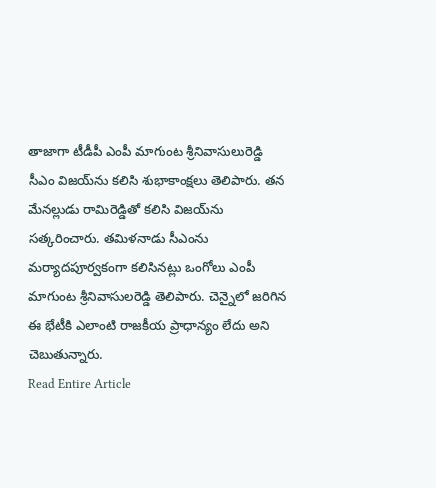తాజాగా టీడీపీ ఎంపీ మాగుంట శ్రీనివాసులురెడ్డి సీఎం విజయ్‌ను కలిసి శుభాకాంక్షలు తెలిపారు. తన మేనల్లుడు రామిరెడ్డితో కలిసి విజయ్‌ను సత్కరించారు. తమిళనాడు సీఎంను మర్యాదపూర్వకంగా కలిసినట్లు ఒంగోలు ఎంపీ మాగుంట శ్రీనివాసులరెడ్డి తెలిపారు. చెన్నైలో జరిగిన ఈ భేటీకి ఎలాంటి రాజకీయ ప్రాధాన్యం లేదు అని చెబుతున్నారు.
Read Entire Article